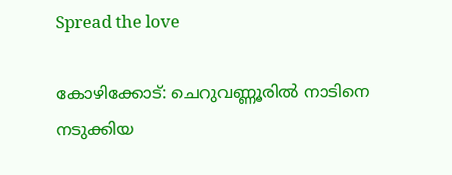Spread the love

കോഴിക്കോട്: ചെറുവണ്ണൂരില്‍ നാടിനെ നടുക്കിയ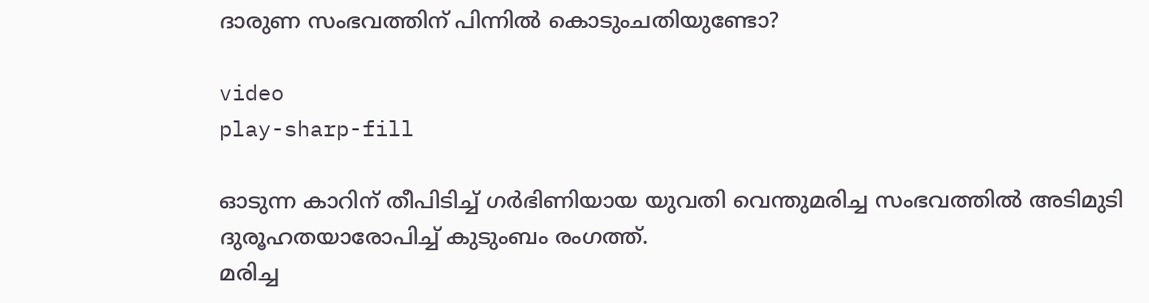ദാരുണ സംഭവത്തിന് പിന്നില്‍ കൊടുംചതിയുണ്ടോ?

video
play-sharp-fill

ഓടുന്ന കാറിന് തീപിടിച്ച്‌ ഗർഭിണിയായ യുവതി വെന്തുമരിച്ച സംഭവത്തില്‍ അടിമുടി ദുരൂഹതയാരോപിച്ച്‌ കുടുംബം രംഗത്ത്.
മരിച്ച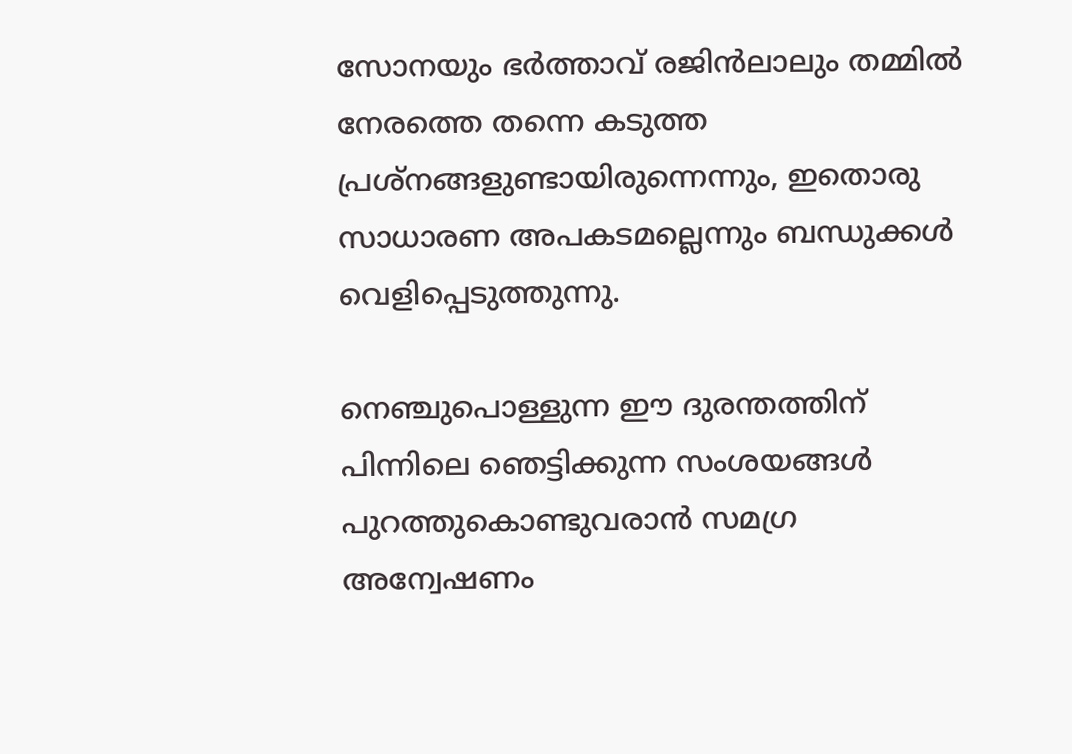സോനയും ഭർത്താവ് രജിൻലാലും തമ്മില്‍ നേരത്തെ തന്നെ കടുത്ത പ്രശ്നങ്ങളുണ്ടായിരുന്നെന്നും, ഇതൊരു സാധാരണ അപകടമല്ലെന്നും ബന്ധുക്കള്‍ വെളിപ്പെടുത്തുന്നു.

നെഞ്ചുപൊള്ളുന്ന ഈ ദുരന്തത്തിന് പിന്നിലെ ഞെട്ടിക്കുന്ന സംശയങ്ങള്‍ പുറത്തുകൊണ്ടുവരാൻ സമഗ്ര അന്വേഷണം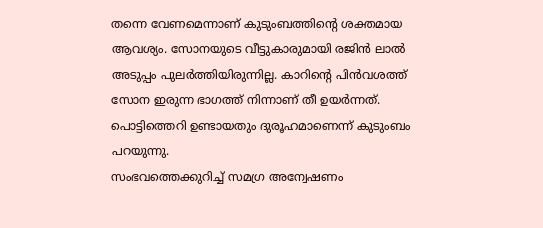തന്നെ വേണമെന്നാണ് കുടുംബത്തിന്റെ ശക്തമായ ആവശ്യം. സോനയുടെ വീട്ടുകാരുമായി രജിൻ ലാല്‍ അടുപ്പം പുലർത്തിയിരുന്നില്ല. കാറിന്റെ പിൻവശത്ത് സോന ഇരുന്ന ഭാഗത്ത് നിന്നാണ് തീ ഉയർന്നത്. പൊട്ടിത്തെറി ഉണ്ടായതും ദുരൂഹമാണെന്ന് കുടുംബം പറയുന്നു.
സംഭവത്തെക്കുറിച്ച്‌ സമഗ്ര അന്വേഷണം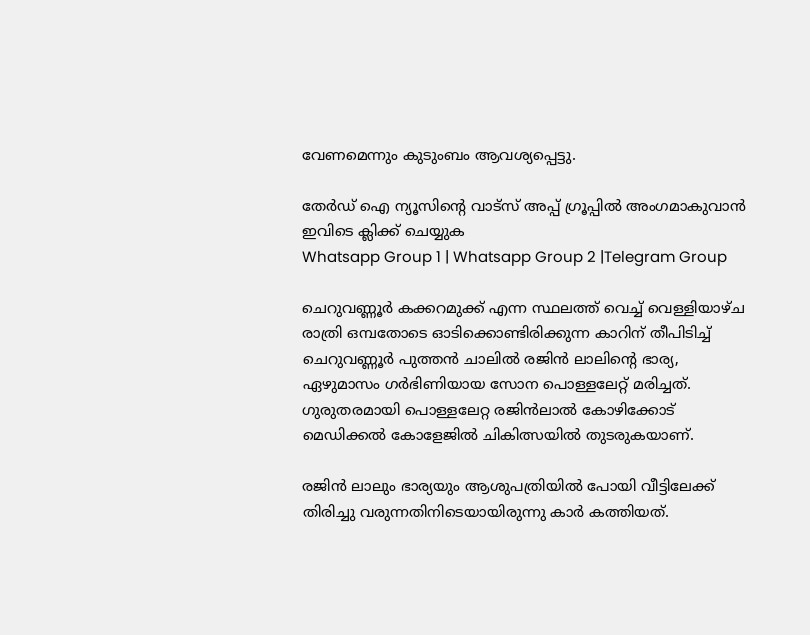വേണമെന്നും കുടുംബം ആവശ്യപ്പെട്ടു.

തേർഡ് ഐ ന്യൂസിന്റെ വാട്സ് അപ്പ് ഗ്രൂപ്പിൽ അംഗമാകുവാൻ ഇവിടെ ക്ലിക്ക് ചെയ്യുക
Whatsapp Group 1 | Whatsapp Group 2 |Telegram Group

ചെറുവണ്ണൂർ കക്കറമുക്ക് എന്ന സ്ഥലത്ത് വെച്ച്‌ വെള്ളിയാഴ്ച രാത്രി ഒമ്പതോടെ ഓടിക്കൊണ്ടിരിക്കുന്ന കാറിന് തീപിടിച്ച്‌ ചെറുവണ്ണൂർ പുത്തൻ ചാലില്‍ രജിൻ ലാലിന്റെ ഭാര്യ, ഏഴുമാസം ഗർഭിണിയായ സോന പൊള്ളലേറ്റ് മരിച്ചത്. ഗുരുതരമായി പൊള്ളലേറ്റ രജിൻലാല്‍ കോഴിക്കോട് മെഡിക്കല്‍ കോളേജില്‍ ചികിത്സയില്‍ തുടരുകയാണ്.

രജിൻ ലാലും ഭാര്യയും ആശുപത്രിയില്‍ പോയി വീട്ടിലേക്ക് തിരിച്ചു വരുന്നതിനിടെയായിരുന്നു കാർ കത്തിയത്.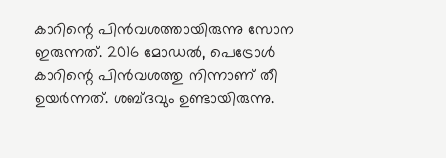കാറിന്റെ പിൻവശത്തായിരുന്നു സോന ഇരുന്നത്. 2016 മോഡല്‍, പെട്രോള്‍ കാറിന്റെ പിൻവശത്തു നിന്നാണ് തീ ഉയർന്നത്. ശബ്ദവും ഉണ്ടായിരുന്നു.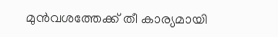മുൻവശത്തേക്ക് തീ കാര്യമായി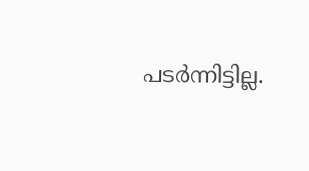പടർന്നിട്ടില്ല.